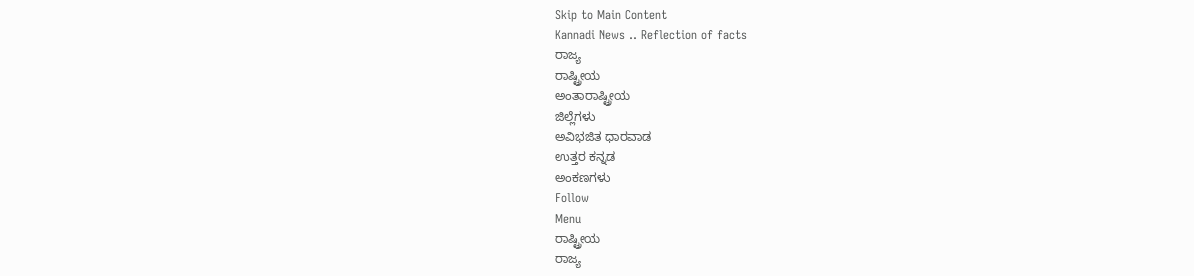Skip to Main Content
Kannadi News .. Reflection of facts
ರಾಜ್ಯ
ರಾಷ್ಟ್ರೀಯ
ಅಂತಾರಾಷ್ಟ್ರೀಯ
ಜಿಲ್ಲೆಗಳು
ಅವಿಭಜಿತ ಧಾರವಾಡ
ಉತ್ತರ ಕನ್ನಡ
ಅಂಕಣಗಳು
Follow
Menu
ರಾಷ್ಟ್ರೀಯ
ರಾಜ್ಯ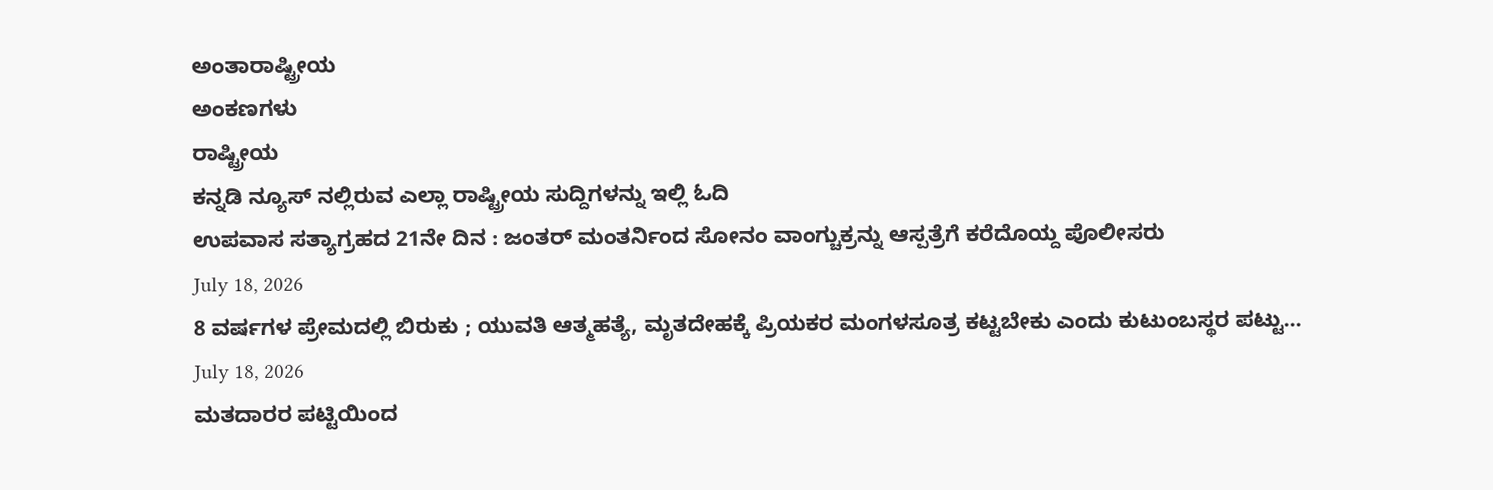ಅಂತಾರಾಷ್ಟ್ರೀಯ
ಅಂಕಣಗಳು
ರಾಷ್ಟ್ರೀಯ
ಕನ್ನಡಿ ನ್ಯೂಸ್ ನಲ್ಲಿರುವ ಎಲ್ಲಾ ರಾಷ್ಟ್ರೀಯ ಸುದ್ದಿಗಳನ್ನು ಇಲ್ಲಿ ಓದಿ
ಉಪವಾಸ ಸತ್ಯಾಗ್ರಹದ 21ನೇ ದಿನ : ಜಂತರ್ ಮಂತರ್ನಿಂದ ಸೋನಂ ವಾಂಗ್ಚುಕ್ರನ್ನು ಆಸ್ಪತ್ರೆಗೆ ಕರೆದೊಯ್ದ ಪೊಲೀಸರು
July 18, 2026
8 ವರ್ಷಗಳ ಪ್ರೇಮದಲ್ಲಿ ಬಿರುಕು ; ಯುವತಿ ಆತ್ಮಹತ್ಯೆ, ಮೃತದೇಹಕ್ಕೆ ಪ್ರಿಯಕರ ಮಂಗಳಸೂತ್ರ ಕಟ್ಟಬೇಕು ಎಂದು ಕುಟುಂಬಸ್ಥರ ಪಟ್ಟು…
July 18, 2026
ಮತದಾರರ ಪಟ್ಟಿಯಿಂದ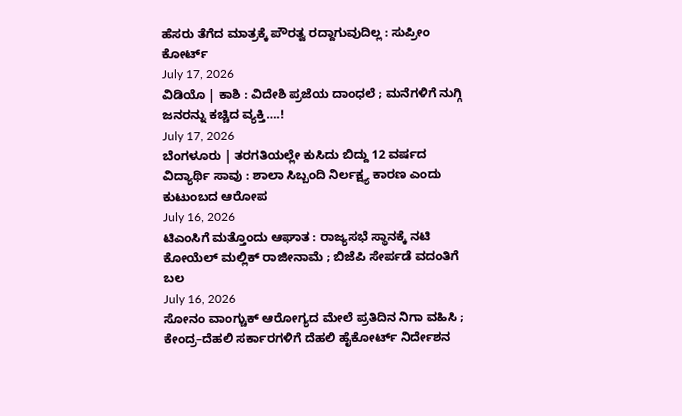ಹೆಸರು ತೆಗೆದ ಮಾತ್ರಕ್ಕೆ ಪೌರತ್ವ ರದ್ದಾಗುವುದಿಲ್ಲ : ಸುಪ್ರೀಂ ಕೋರ್ಟ್
July 17, 2026
ವಿಡಿಯೊ | ಕಾಶಿ : ವಿದೇಶಿ ಪ್ರಜೆಯ ದಾಂಧಲೆ ; ಮನೆಗಳಿಗೆ ನುಗ್ಗಿ ಜನರನ್ನು ಕಚ್ಚಿದ ವ್ಯಕ್ತಿ….!
July 17, 2026
ಬೆಂಗಳೂರು | ತರಗತಿಯಲ್ಲೇ ಕುಸಿದು ಬಿದ್ದು 12 ವರ್ಷದ ವಿದ್ಯಾರ್ಥಿ ಸಾವು : ಶಾಲಾ ಸಿಬ್ಬಂದಿ ನಿರ್ಲಕ್ಷ್ಯ ಕಾರಣ ಎಂದು ಕುಟುಂಬದ ಆರೋಪ
July 16, 2026
ಟಿಎಂಸಿಗೆ ಮತ್ತೊಂದು ಆಘಾತ : ರಾಜ್ಯಸಭೆ ಸ್ಥಾನಕ್ಕೆ ನಟಿ ಕೋಯೆಲ್ ಮಲ್ಲಿಕ್ ರಾಜೀನಾಮೆ ; ಬಿಜೆಪಿ ಸೇರ್ಪಡೆ ವದಂತಿಗೆ ಬಲ
July 16, 2026
ಸೋನಂ ವಾಂಗ್ಚುಕ್ ಆರೋಗ್ಯದ ಮೇಲೆ ಪ್ರತಿದಿನ ನಿಗಾ ವಹಿಸಿ ; ಕೇಂದ್ರ–ದೆಹಲಿ ಸರ್ಕಾರಗಳಿಗೆ ದೆಹಲಿ ಹೈಕೋರ್ಟ್ ನಿರ್ದೇಶನ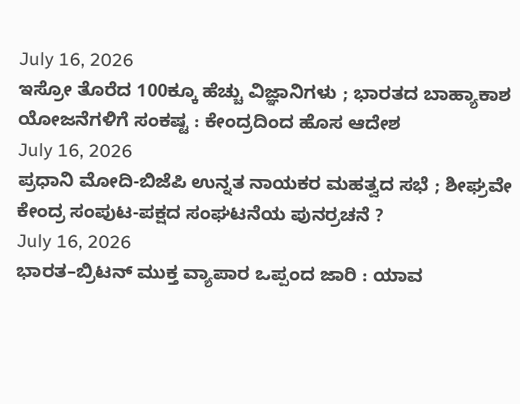July 16, 2026
ಇಸ್ರೋ ತೊರೆದ 100ಕ್ಕೂ ಹೆಚ್ಚು ವಿಜ್ಞಾನಿಗಳು ; ಭಾರತದ ಬಾಹ್ಯಾಕಾಶ ಯೋಜನೆಗಳಿಗೆ ಸಂಕಷ್ಟ : ಕೇಂದ್ರದಿಂದ ಹೊಸ ಆದೇಶ
July 16, 2026
ಪ್ರಧಾನಿ ಮೋದಿ-ಬಿಜೆಪಿ ಉನ್ನತ ನಾಯಕರ ಮಹತ್ವದ ಸಭೆ ; ಶೀಘ್ರವೇ ಕೇಂದ್ರ ಸಂಪುಟ-ಪಕ್ಷದ ಸಂಘಟನೆಯ ಪುನರ್ರಚನೆ ?
July 16, 2026
ಭಾರತ–ಬ್ರಿಟನ್ ಮುಕ್ತ ವ್ಯಾಪಾರ ಒಪ್ಪಂದ ಜಾರಿ : ಯಾವ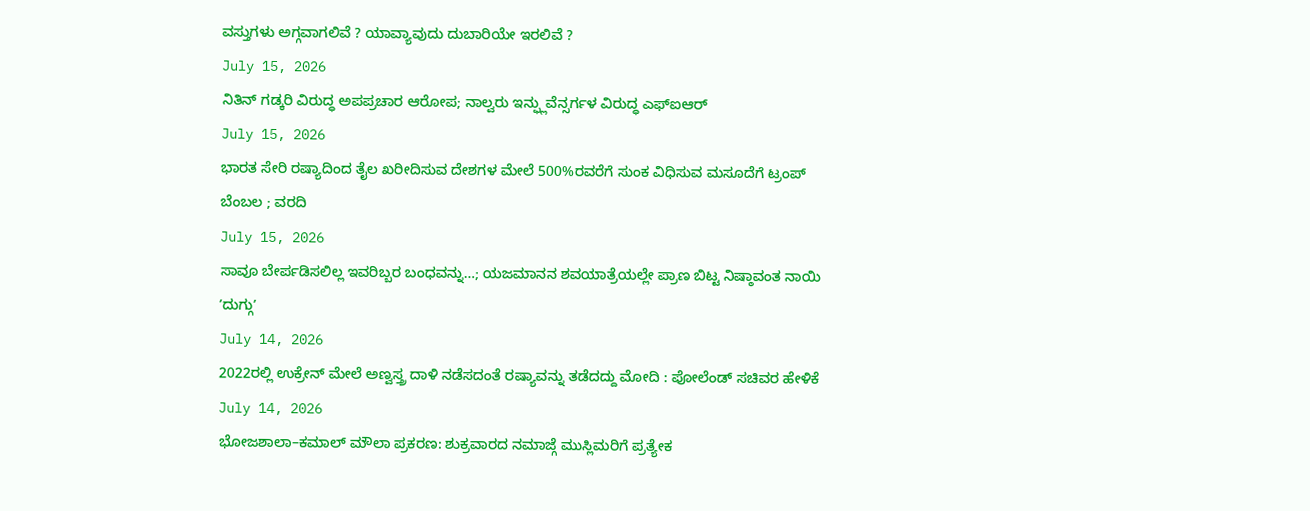ವಸ್ತುಗಳು ಅಗ್ಗವಾಗಲಿವೆ ? ಯಾವ್ಯಾವುದು ದುಬಾರಿಯೇ ಇರಲಿವೆ ?
July 15, 2026
ನಿತಿನ್ ಗಡ್ಕರಿ ವಿರುದ್ಧ ಅಪಪ್ರಚಾರ ಆರೋಪ; ನಾಲ್ವರು ಇನ್ಫ್ಲುವೆನ್ಸರ್ಗಳ ವಿರುದ್ಧ ಎಫ್ಐಆರ್
July 15, 2026
ಭಾರತ ಸೇರಿ ರಷ್ಯಾದಿಂದ ತೈಲ ಖರೀದಿಸುವ ದೇಶಗಳ ಮೇಲೆ 500%ರವರೆಗೆ ಸುಂಕ ವಿಧಿಸುವ ಮಸೂದೆಗೆ ಟ್ರಂಪ್ ಬೆಂಬಲ ; ವರದಿ
July 15, 2026
ಸಾವೂ ಬೇರ್ಪಡಿಸಲಿಲ್ಲ ಇವರಿಬ್ಬರ ಬಂಧವನ್ನು…; ಯಜಮಾನನ ಶವಯಾತ್ರೆಯಲ್ಲೇ ಪ್ರಾಣ ಬಿಟ್ಟ ನಿಷ್ಠಾವಂತ ನಾಯಿ ʼದುಗ್ಗುʼ
July 14, 2026
2022ರಲ್ಲಿ ಉಕ್ರೇನ್ ಮೇಲೆ ಅಣ್ವಸ್ತ್ರ ದಾಳಿ ನಡೆಸದಂತೆ ರಷ್ಯಾವನ್ನು ತಡೆದದ್ದು ಮೋದಿ : ಪೋಲೆಂಡ್ ಸಚಿವರ ಹೇಳಿಕೆ
July 14, 2026
ಭೋಜಶಾಲಾ–ಕಮಾಲ್ ಮೌಲಾ ಪ್ರಕರಣ: ಶುಕ್ರವಾರದ ನಮಾಜ್ಗೆ ಮುಸ್ಲಿಮರಿಗೆ ಪ್ರತ್ಯೇಕ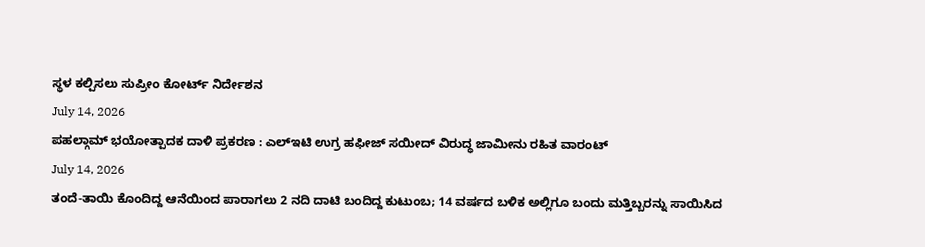ಸ್ಥಳ ಕಲ್ಪಿಸಲು ಸುಪ್ರೀಂ ಕೋರ್ಟ್ ನಿರ್ದೇಶನ
July 14, 2026
ಪಹಲ್ಗಾಮ್ ಭಯೋತ್ಪಾದಕ ದಾಳಿ ಪ್ರಕರಣ : ಎಲ್ಇಟಿ ಉಗ್ರ ಹಫೀಜ್ ಸಯೀದ್ ವಿರುದ್ಧ ಜಾಮೀನು ರಹಿತ ವಾರಂಟ್
July 14, 2026
ತಂದೆ-ತಾಯಿ ಕೊಂದಿದ್ದ ಆನೆಯಿಂದ ಪಾರಾಗಲು 2 ನದಿ ದಾಟಿ ಬಂದಿದ್ದ ಕುಟುಂಬ; 14 ವರ್ಷದ ಬಳಿಕ ಅಲ್ಲಿಗೂ ಬಂದು ಮತ್ತಿಬ್ಬರನ್ನು ಸಾಯಿಸಿದ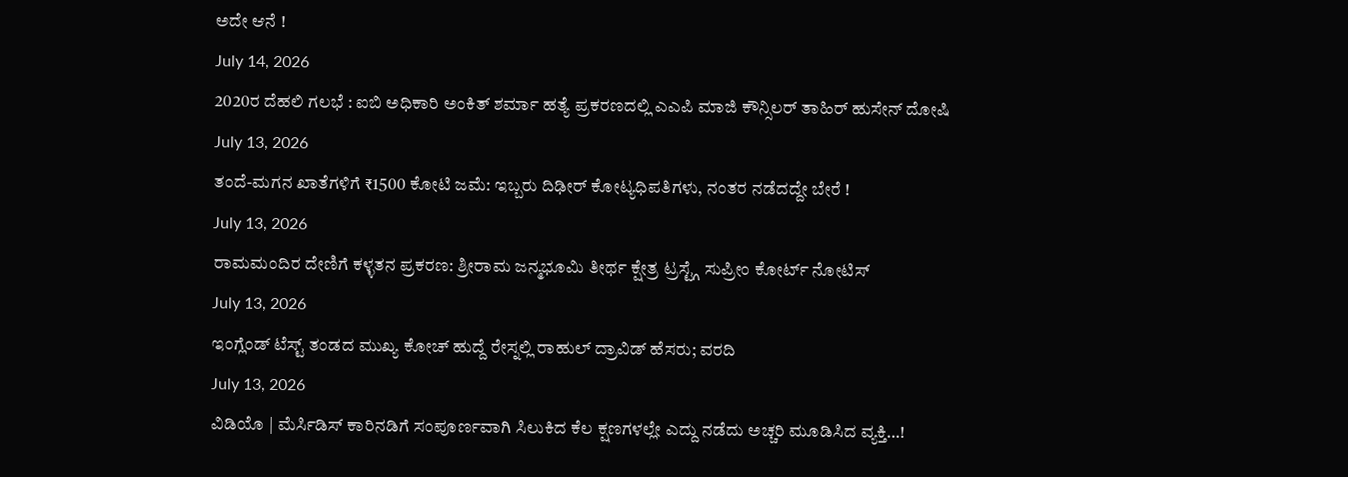ಅದೇ ಆನೆ !
July 14, 2026
2020ರ ದೆಹಲಿ ಗಲಭೆ : ಐಬಿ ಅಧಿಕಾರಿ ಅಂಕಿತ್ ಶರ್ಮಾ ಹತ್ಯೆ ಪ್ರಕರಣದಲ್ಲಿ ಎಎಪಿ ಮಾಜಿ ಕೌನ್ಸಿಲರ್ ತಾಹಿರ್ ಹುಸೇನ್ ದೋಷಿ
July 13, 2026
ತಂದೆ-ಮಗನ ಖಾತೆಗಳಿಗೆ ₹1500 ಕೋಟಿ ಜಮೆ: ಇಬ್ಬರು ದಿಢೀರ್ ಕೋಟ್ಯಧಿಪತಿಗಳು, ನಂತರ ನಡೆದದ್ದೇ ಬೇರೆ !
July 13, 2026
ರಾಮಮಂದಿರ ದೇಣಿಗೆ ಕಳ್ಳತನ ಪ್ರಕರಣ: ಶ್ರೀರಾಮ ಜನ್ಮಭೂಮಿ ತೀರ್ಥ ಕ್ಷೇತ್ರ ಟ್ರಸ್ಟ್ಗೆ ಸುಪ್ರೀಂ ಕೋರ್ಟ್ ನೋಟಿಸ್
July 13, 2026
ಇಂಗ್ಲೆಂಡ್ ಟೆಸ್ಟ್ ತಂಡದ ಮುಖ್ಯ ಕೋಚ್ ಹುದ್ದೆ ರೇಸ್ನಲ್ಲಿ ರಾಹುಲ್ ದ್ರಾವಿಡ್ ಹೆಸರು; ವರದಿ
July 13, 2026
ವಿಡಿಯೊ | ಮೆರ್ಸಿಡಿಸ್ ಕಾರಿನಡಿಗೆ ಸಂಪೂರ್ಣವಾಗಿ ಸಿಲುಕಿದ ಕೆಲ ಕ್ಷಣಗಳಲ್ಲೇ ಎದ್ದು ನಡೆದು ಅಚ್ಚರಿ ಮೂಡಿಸಿದ ವ್ಯಕ್ತಿ…!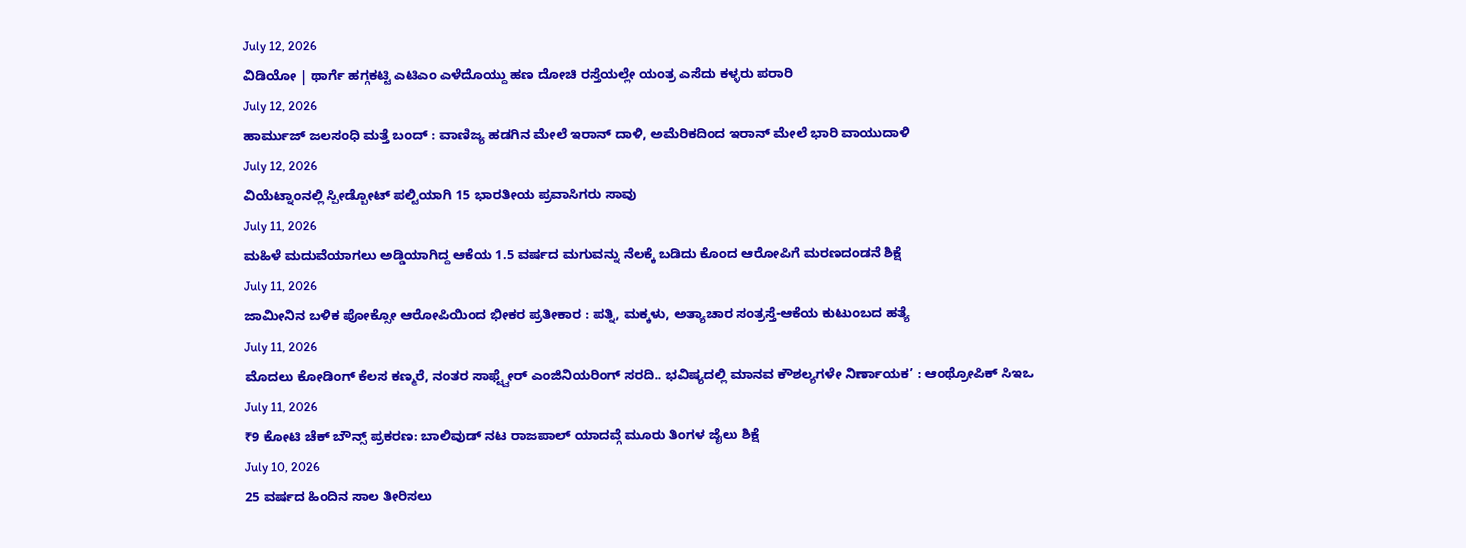July 12, 2026
ವಿಡಿಯೋ | ಥಾರ್ಗೆ ಹಗ್ಗಕಟ್ಟಿ ಎಟಿಎಂ ಎಳೆದೊಯ್ದು ಹಣ ದೋಚಿ ರಸ್ತೆಯಲ್ಲೇ ಯಂತ್ರ ಎಸೆದು ಕಳ್ಳರು ಪರಾರಿ
July 12, 2026
ಹಾರ್ಮುಜ್ ಜಲಸಂಧಿ ಮತ್ತೆ ಬಂದ್ : ವಾಣಿಜ್ಯ ಹಡಗಿನ ಮೇಲೆ ಇರಾನ್ ದಾಳಿ, ಅಮೆರಿಕದಿಂದ ಇರಾನ್ ಮೇಲೆ ಭಾರಿ ವಾಯುದಾಳಿ
July 12, 2026
ವಿಯೆಟ್ನಾಂನಲ್ಲಿ ಸ್ಪೀಡ್ಬೋಟ್ ಪಲ್ಟಿಯಾಗಿ 15 ಭಾರತೀಯ ಪ್ರವಾಸಿಗರು ಸಾವು
July 11, 2026
ಮಹಿಳೆ ಮದುವೆಯಾಗಲು ಅಡ್ಡಿಯಾಗಿದ್ದ ಆಕೆಯ 1.5 ವರ್ಷದ ಮಗುವನ್ನು ನೆಲಕ್ಕೆ ಬಡಿದು ಕೊಂದ ಆರೋಪಿಗೆ ಮರಣದಂಡನೆ ಶಿಕ್ಷೆ
July 11, 2026
ಜಾಮೀನಿನ ಬಳಿಕ ಪೋಕ್ಸೋ ಆರೋಪಿಯಿಂದ ಭೀಕರ ಪ್ರತೀಕಾರ : ಪತ್ನಿ, ಮಕ್ಕಳು, ಅತ್ಯಾಚಾರ ಸಂತ್ರಸ್ತೆ-ಆಕೆಯ ಕುಟುಂಬದ ಹತ್ಯೆ
July 11, 2026
ಮೊದಲು ಕೋಡಿಂಗ್ ಕೆಲಸ ಕಣ್ಮರೆ, ನಂತರ ಸಾಫ್ಟ್ವೇರ್ ಎಂಜಿನಿಯರಿಂಗ್ ಸರದಿ.. ಭವಿಷ್ಯದಲ್ಲಿ ಮಾನವ ಕೌಶಲ್ಯಗಳೇ ನಿರ್ಣಾಯಕ’ : ಆಂಥ್ರೋಪಿಕ್ ಸಿಇಒ
July 11, 2026
₹9 ಕೋಟಿ ಚೆಕ್ ಬೌನ್ಸ್ ಪ್ರಕರಣ: ಬಾಲಿವುಡ್ ನಟ ರಾಜಪಾಲ್ ಯಾದವ್ಗೆ ಮೂರು ತಿಂಗಳ ಜೈಲು ಶಿಕ್ಷೆ
July 10, 2026
25 ವರ್ಷದ ಹಿಂದಿನ ಸಾಲ ತೀರಿಸಲು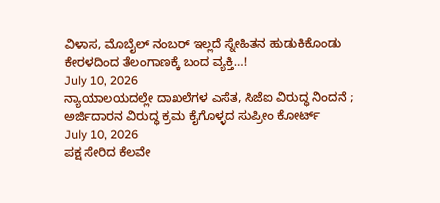ವಿಳಾಸ, ಮೊಬೈಲ್ ನಂಬರ್ ಇಲ್ಲದೆ ಸ್ನೇಹಿತನ ಹುಡುಕಿಕೊಂಡು ಕೇರಳದಿಂದ ತೆಲಂಗಾಣಕ್ಕೆ ಬಂದ ವ್ಯಕ್ತಿ…!
July 10, 2026
ನ್ಯಾಯಾಲಯದಲ್ಲೇ ದಾಖಲೆಗಳ ಎಸೆತ, ಸಿಜೆಐ ವಿರುದ್ಧ ನಿಂದನೆ ; ಅರ್ಜಿದಾರನ ವಿರುದ್ಧ ಕ್ರಮ ಕೈಗೊಳ್ಳದ ಸುಪ್ರೀಂ ಕೋರ್ಟ್
July 10, 2026
ಪಕ್ಷ ಸೇರಿದ ಕೆಲವೇ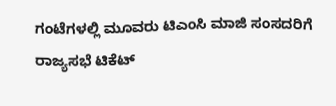ಗಂಟೆಗಳಲ್ಲಿ ಮೂವರು ಟಿಎಂಸಿ ಮಾಜಿ ಸಂಸದರಿಗೆ ರಾಜ್ಯಸಭೆ ಟಿಕೆಟ್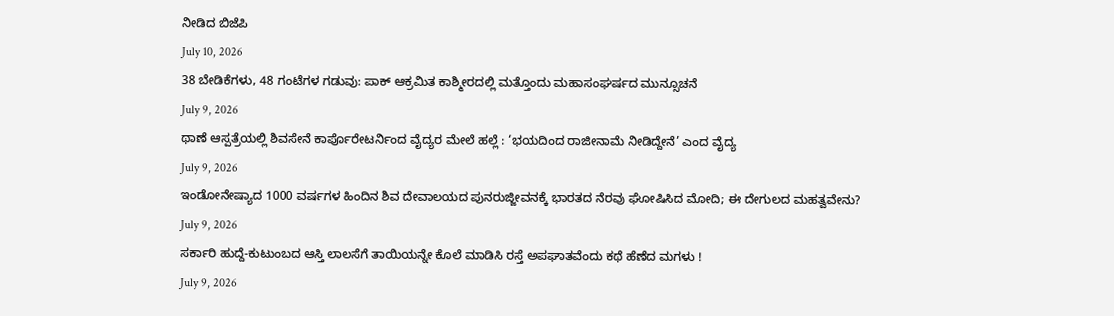ನೀಡಿದ ಬಿಜೆಪಿ
July 10, 2026
38 ಬೇಡಿಕೆಗಳು, 48 ಗಂಟೆಗಳ ಗಡುವು: ಪಾಕ್ ಆಕ್ರಮಿತ ಕಾಶ್ಮೀರದಲ್ಲಿ ಮತ್ತೊಂದು ಮಹಾಸಂಘರ್ಷದ ಮುನ್ಸೂಚನೆ
July 9, 2026
ಥಾಣೆ ಆಸ್ಪತ್ರೆಯಲ್ಲಿ ಶಿವಸೇನೆ ಕಾರ್ಪೊರೇಟರ್ನಿಂದ ವೈದ್ಯರ ಮೇಲೆ ಹಲ್ಲೆ : ‘ಭಯದಿಂದ ರಾಜೀನಾಮೆ ನೀಡಿದ್ದೇನೆ’ ಎಂದ ವೈದ್ಯ
July 9, 2026
ಇಂಡೋನೇಷ್ಯಾದ 1000 ವರ್ಷಗಳ ಹಿಂದಿನ ಶಿವ ದೇವಾಲಯದ ಪುನರುಜ್ಜೀವನಕ್ಕೆ ಭಾರತದ ನೆರವು ಘೋಷಿಸಿದ ಮೋದಿ; ಈ ದೇಗುಲದ ಮಹತ್ವವೇನು?
July 9, 2026
ಸರ್ಕಾರಿ ಹುದ್ದೆ-ಕುಟುಂಬದ ಆಸ್ತಿ ಲಾಲಸೆಗೆ ತಾಯಿಯನ್ನೇ ಕೊಲೆ ಮಾಡಿಸಿ ರಸ್ತೆ ಅಪಘಾತವೆಂದು ಕಥೆ ಹೆಣೆದ ಮಗಳು !
July 9, 2026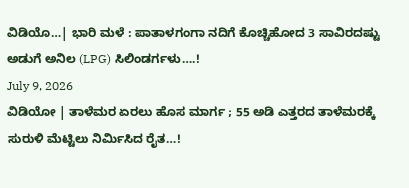ವಿಡಿಯೊ…| ಭಾರಿ ಮಳೆ : ಪಾತಾಳಗಂಗಾ ನದಿಗೆ ಕೊಚ್ಚಿಹೋದ 3 ಸಾವಿರದಷ್ಟು ಅಡುಗೆ ಅನಿಲ (LPG) ಸಿಲಿಂಡರ್ಗಳು….!
July 9, 2026
ವಿಡಿಯೋ | ತಾಳೆಮರ ಏರಲು ಹೊಸ ಮಾರ್ಗ ; 55 ಅಡಿ ಎತ್ತರದ ತಾಳೆಮರಕ್ಕೆ ಸುರುಳಿ ಮೆಟ್ಟಿಲು ನಿರ್ಮಿಸಿದ ರೈತ…!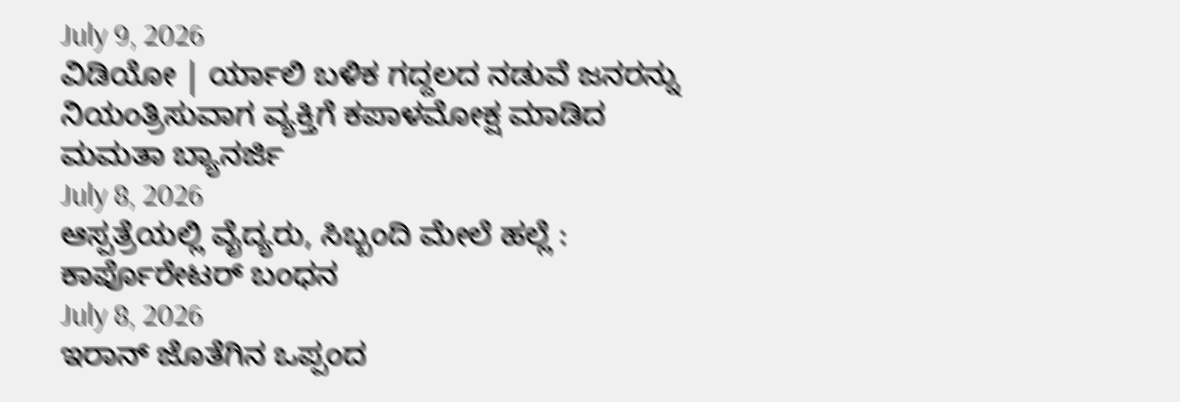July 9, 2026
ವಿಡಿಯೋ | ರ್ಯಾಲಿ ಬಳಿಕ ಗದ್ದಲದ ನಡುವೆ ಜನರನ್ನು ನಿಯಂತ್ರಿಸುವಾಗ ವ್ಯಕ್ತಿಗೆ ಕಪಾಳಮೋಕ್ಷ ಮಾಡಿದ ಮಮತಾ ಬ್ಯಾನರ್ಜಿ
July 8, 2026
ಆಸ್ಪತ್ರೆಯಲ್ಲಿ ವೈದ್ಯರು, ಸಿಬ್ಬಂದಿ ಮೇಲೆ ಹಲ್ಲೆ : ಕಾರ್ಪೊರೇಟರ್ ಬಂಧನ
July 8, 2026
ಇರಾನ್ ಜೊತೆಗಿನ ಒಪ್ಪಂದ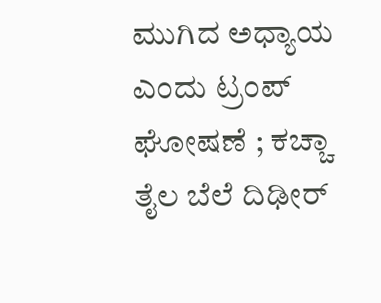ಮುಗಿದ ಅಧ್ಯಾಯ ಎಂದು ಟ್ರಂಪ್ ಘೋಷಣೆ ; ಕಚ್ಚಾ ತೈಲ ಬೆಲೆ ದಿಢೀರ್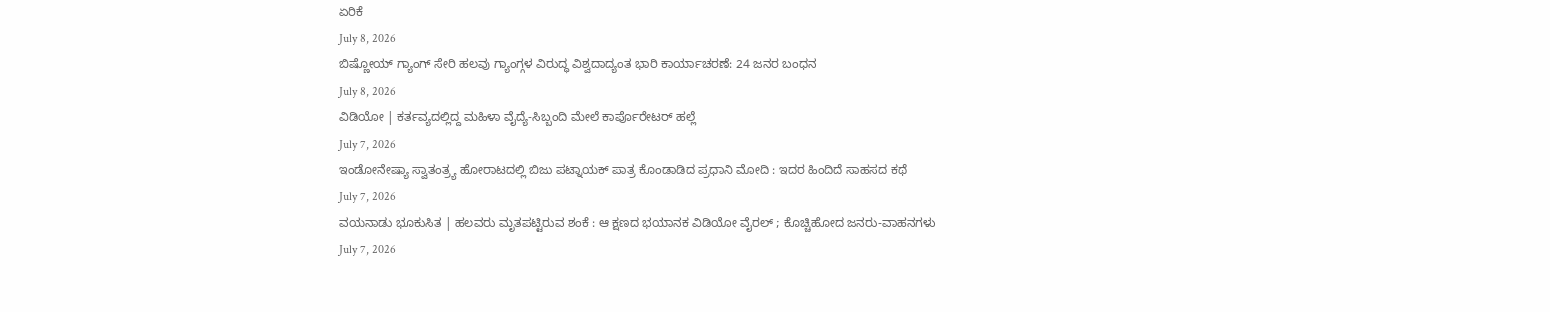ಏರಿಕೆ
July 8, 2026
ಬಿಷ್ಣೋಯ್ ಗ್ಯಾಂಗ್ ಸೇರಿ ಹಲವು ಗ್ಯಾಂಗ್ಗಳ ವಿರುದ್ಧ ವಿಶ್ವದಾದ್ಯಂತ ಭಾರಿ ಕಾರ್ಯಾಚರಣೆ: 24 ಜನರ ಬಂಧನ
July 8, 2026
ವಿಡಿಯೋ | ಕರ್ತವ್ಯದಲ್ಲಿದ್ದ ಮಹಿಳಾ ವೈದ್ಯೆ-ಸಿಬ್ಬಂದಿ ಮೇಲೆ ಕಾರ್ಪೊರೇಟರ್ ಹಲ್ಲೆ
July 7, 2026
ಇಂಡೋನೇಷ್ಯಾ ಸ್ವಾತಂತ್ರ್ಯ ಹೋರಾಟದಲ್ಲಿ ಬಿಜು ಪಟ್ನಾಯಕ್ ಪಾತ್ರ ಕೊಂಡಾಡಿದ ಪ್ರಧಾನಿ ಮೋದಿ : ಇದರ ಹಿಂದಿದೆ ಸಾಹಸದ ಕಥೆ
July 7, 2026
ವಯನಾಡು ಭೂಕುಸಿತ | ಹಲವರು ಮೃತಪಟ್ಟಿರುವ ಶಂಕೆ : ಆ ಕ್ಷಣದ ಭಯಾನಕ ವಿಡಿಯೋ ವೈರಲ್ ; ಕೊಚ್ಚಿಹೋದ ಜನರು-ವಾಹನಗಳು
July 7, 2026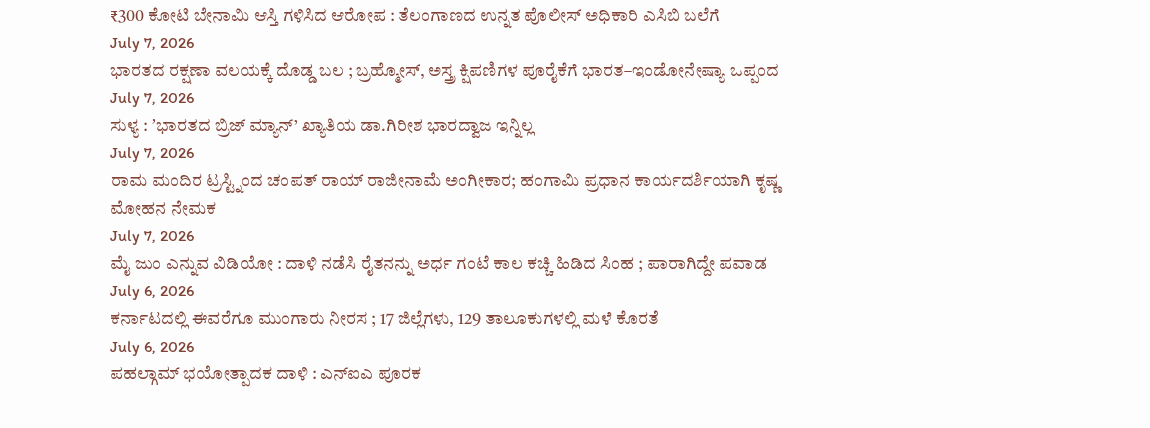₹300 ಕೋಟಿ ಬೇನಾಮಿ ಆಸ್ತಿ ಗಳಿಸಿದ ಆರೋಪ : ತೆಲಂಗಾಣದ ಉನ್ನತ ಪೊಲೀಸ್ ಅಧಿಕಾರಿ ಎಸಿಬಿ ಬಲೆಗೆ
July 7, 2026
ಭಾರತದ ರಕ್ಷಣಾ ವಲಯಕ್ಕೆ ದೊಡ್ಡ ಬಲ ; ಬ್ರಹ್ಮೋಸ್, ಅಸ್ತ್ರ ಕ್ಷಿಪಣಿಗಳ ಪೂರೈಕೆಗೆ ಭಾರತ–ಇಂಡೋನೇಷ್ಯಾ ಒಪ್ಪಂದ
July 7, 2026
ಸುಳ್ಯ : ʼಭಾರತದ ಬ್ರಿಜ್ ಮ್ಯಾನ್’ ಖ್ಯಾತಿಯ ಡಾ.ಗಿರೀಶ ಭಾರದ್ವಾಜ ಇನ್ನಿಲ್ಲ
July 7, 2026
ರಾಮ ಮಂದಿರ ಟ್ರಸ್ಟ್ನಿಂದ ಚಂಪತ್ ರಾಯ್ ರಾಜೀನಾಮೆ ಅಂಗೀಕಾರ; ಹಂಗಾಮಿ ಪ್ರಧಾನ ಕಾರ್ಯದರ್ಶಿಯಾಗಿ ಕೃಷ್ಣ ಮೋಹನ ನೇಮಕ
July 7, 2026
ಮೈ ಜುಂ ಎನ್ನುವ ವಿಡಿಯೋ : ದಾಳಿ ನಡೆಸಿ ರೈತನನ್ನು ಅರ್ಧ ಗಂಟೆ ಕಾಲ ಕಚ್ಚಿ ಹಿಡಿದ ಸಿಂಹ ; ಪಾರಾಗಿದ್ದೇ ಪವಾಡ
July 6, 2026
ಕರ್ನಾಟದಲ್ಲಿ ಈವರೆಗೂ ಮುಂಗಾರು ನೀರಸ ; 17 ಜಿಲ್ಲೆಗಳು, 129 ತಾಲೂಕುಗಳಲ್ಲಿ ಮಳೆ ಕೊರತೆ
July 6, 2026
ಪಹಲ್ಗಾಮ್ ಭಯೋತ್ಪಾದಕ ದಾಳಿ : ಎನ್ಐಎ ಪೂರಕ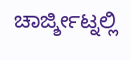ಚಾರ್ಜ್ಶೀಟ್ನಲ್ಲಿ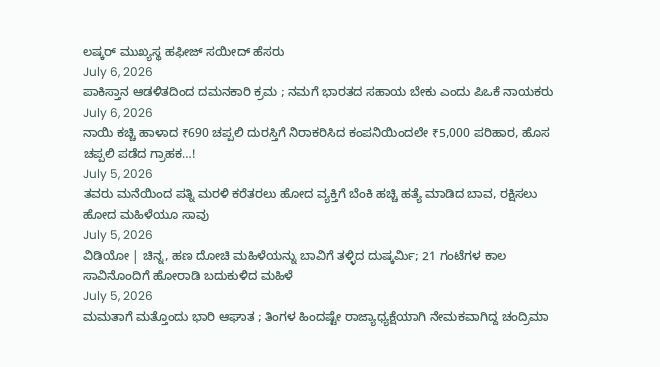ಲಷ್ಕರ್ ಮುಖ್ಯಸ್ಥ ಹಫೀಜ್ ಸಯೀದ್ ಹೆಸರು
July 6, 2026
ಪಾಕಿಸ್ತಾನ ಆಡಳಿತದಿಂದ ದಮನಕಾರಿ ಕ್ರಮ ; ನಮಗೆ ಭಾರತದ ಸಹಾಯ ಬೇಕು ಎಂದು ಪಿಒಕೆ ನಾಯಕರು
July 6, 2026
ನಾಯಿ ಕಚ್ಚಿ ಹಾಳಾದ ₹690 ಚಪ್ಪಲಿ ದುರಸ್ತಿಗೆ ನಿರಾಕರಿಸಿದ ಕಂಪನಿಯಿಂದಲೇ ₹5,000 ಪರಿಹಾರ, ಹೊಸ ಚಪ್ಪಲಿ ಪಡೆದ ಗ್ರಾಹಕ…!
July 5, 2026
ತವರು ಮನೆಯಿಂದ ಪತ್ನಿ ಮರಳಿ ಕರೆತರಲು ಹೋದ ವ್ಯಕ್ತಿಗೆ ಬೆಂಕಿ ಹಚ್ಚಿ ಹತ್ಯೆ ಮಾಡಿದ ಬಾವ, ರಕ್ಷಿಸಲು ಹೋದ ಮಹಿಳೆಯೂ ಸಾವು
July 5, 2026
ವಿಡಿಯೋ | ಚಿನ್ನ, ಹಣ ದೋಚಿ ಮಹಿಳೆಯನ್ನು ಬಾವಿಗೆ ತಳ್ಳಿದ ದುಷ್ಕರ್ಮಿ; 21 ಗಂಟೆಗಳ ಕಾಲ ಸಾವಿನೊಂದಿಗೆ ಹೋರಾಡಿ ಬದುಕುಳಿದ ಮಹಿಳೆ
July 5, 2026
ಮಮತಾಗೆ ಮತ್ತೊಂದು ಭಾರಿ ಆಘಾತ ; ತಿಂಗಳ ಹಿಂದಷ್ಟೇ ರಾಜ್ಯಾಧ್ಯಕ್ಷೆಯಾಗಿ ನೇಮಕವಾಗಿದ್ದ ಚಂದ್ರಿಮಾ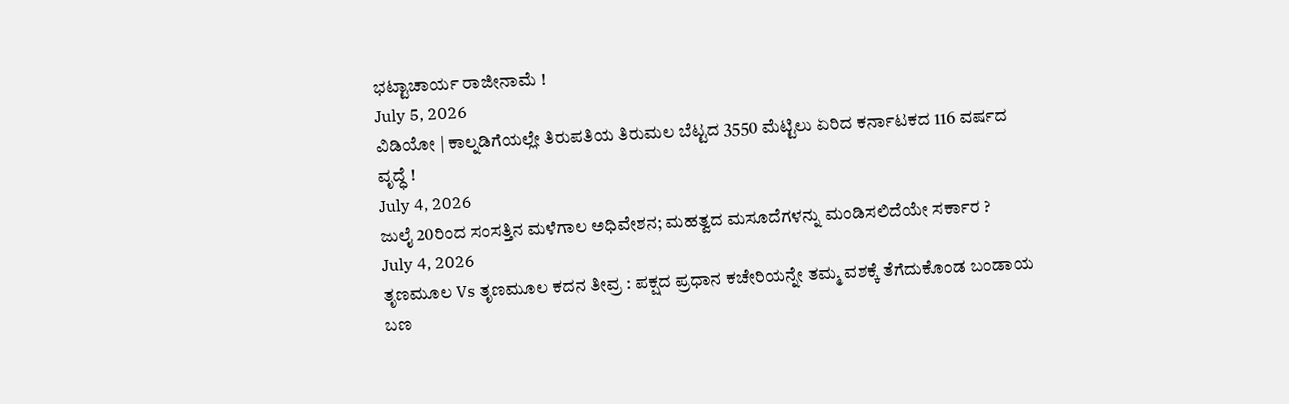ಭಟ್ಟಾಚಾರ್ಯ ರಾಜೀನಾಮೆ !
July 5, 2026
ವಿಡಿಯೋ | ಕಾಲ್ನಡಿಗೆಯಲ್ಲೇ ತಿರುಪತಿಯ ತಿರುಮಲ ಬೆಟ್ಟದ 3550 ಮೆಟ್ಟಿಲು ಏರಿದ ಕರ್ನಾಟಕದ 116 ವರ್ಷದ ವೃದ್ಧೆ !
July 4, 2026
ಜುಲೈ 20ರಿಂದ ಸಂಸತ್ತಿನ ಮಳೆಗಾಲ ಅಧಿವೇಶನ; ಮಹತ್ವದ ಮಸೂದೆಗಳನ್ನು ಮಂಡಿಸಲಿದೆಯೇ ಸರ್ಕಾರ ?
July 4, 2026
ತೃಣಮೂಲ Vs ತೃಣಮೂಲ ಕದನ ತೀವ್ರ : ಪಕ್ಷದ ಪ್ರಧಾನ ಕಚೇರಿಯನ್ನೇ ತಮ್ಮ ವಶಕ್ಕೆ ತೆಗೆದುಕೊಂಡ ಬಂಡಾಯ ಬಣ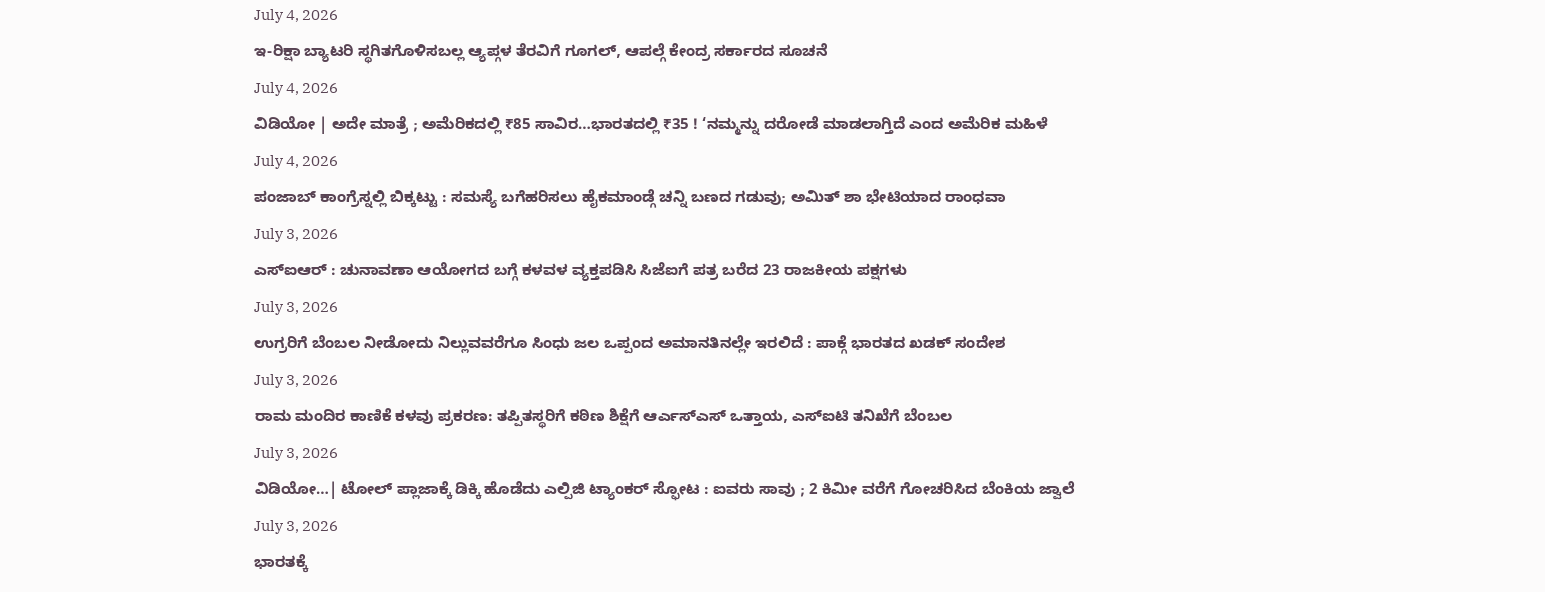July 4, 2026
ಇ-ರಿಕ್ಷಾ ಬ್ಯಾಟರಿ ಸ್ಥಗಿತಗೊಳಿಸಬಲ್ಲ ಆ್ಯಪ್ಗಳ ತೆರವಿಗೆ ಗೂಗಲ್, ಆಪಲ್ಗೆ ಕೇಂದ್ರ ಸರ್ಕಾರದ ಸೂಚನೆ
July 4, 2026
ವಿಡಿಯೋ | ಅದೇ ಮಾತ್ರೆ ; ಅಮೆರಿಕದಲ್ಲಿ ₹85 ಸಾವಿರ…ಭಾರತದಲ್ಲಿ ₹35 ! ‘ನಮ್ಮನ್ನು ದರೋಡೆ ಮಾಡಲಾಗ್ತಿದೆ ಎಂದ ಅಮೆರಿಕ ಮಹಿಳೆ
July 4, 2026
ಪಂಜಾಬ್ ಕಾಂಗ್ರೆಸ್ನಲ್ಲಿ ಬಿಕ್ಕಟ್ಟು : ಸಮಸ್ಯೆ ಬಗೆಹರಿಸಲು ಹೈಕಮಾಂಡ್ಗೆ ಚನ್ನಿ ಬಣದ ಗಡುವು; ಅಮಿತ್ ಶಾ ಭೇಟಿಯಾದ ರಾಂಧವಾ
July 3, 2026
ಎಸ್ಐಆರ್ : ಚುನಾವಣಾ ಆಯೋಗದ ಬಗ್ಗೆ ಕಳವಳ ವ್ಯಕ್ತಪಡಿಸಿ ಸಿಜೆಐಗೆ ಪತ್ರ ಬರೆದ 23 ರಾಜಕೀಯ ಪಕ್ಷಗಳು
July 3, 2026
ಉಗ್ರರಿಗೆ ಬೆಂಬಲ ನೀಡೋದು ನಿಲ್ಲುವವರೆಗೂ ಸಿಂಧು ಜಲ ಒಪ್ಪಂದ ಅಮಾನತಿನಲ್ಲೇ ಇರಲಿದೆ : ಪಾಕ್ಗೆ ಭಾರತದ ಖಡಕ್ ಸಂದೇಶ
July 3, 2026
ರಾಮ ಮಂದಿರ ಕಾಣಿಕೆ ಕಳವು ಪ್ರಕರಣ: ತಪ್ಪಿತಸ್ಥರಿಗೆ ಕಠಿಣ ಶಿಕ್ಷೆಗೆ ಆರ್ಎಸ್ಎಸ್ ಒತ್ತಾಯ, ಎಸ್ಐಟಿ ತನಿಖೆಗೆ ಬೆಂಬಲ
July 3, 2026
ವಿಡಿಯೋ…| ಟೋಲ್ ಪ್ಲಾಜಾಕ್ಕೆ ಡಿಕ್ಕಿ ಹೊಡೆದು ಎಲ್ಪಿಜಿ ಟ್ಯಾಂಕರ್ ಸ್ಫೋಟ : ಐವರು ಸಾವು ; 2 ಕಿಮೀ ವರೆಗೆ ಗೋಚರಿಸಿದ ಬೆಂಕಿಯ ಜ್ವಾಲೆ
July 3, 2026
ಭಾರತಕ್ಕೆ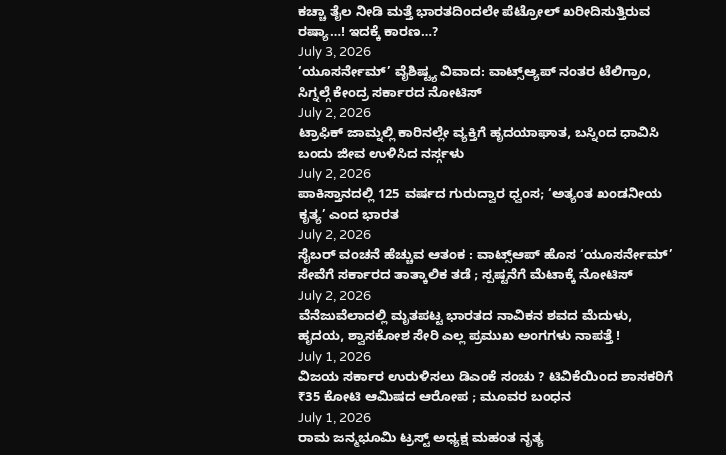ಕಚ್ಚಾ ತೈಲ ನೀಡಿ ಮತ್ತೆ ಭಾರತದಿಂದಲೇ ಪೆಟ್ರೋಲ್ ಖರೀದಿಸುತ್ತಿರುವ ರಷ್ಯಾ…! ಇದಕ್ಕೆ ಕಾರಣ…?
July 3, 2026
‘ಯೂಸರ್ನೇಮ್’ ವೈಶಿಷ್ಟ್ಯ ವಿವಾದ: ವಾಟ್ಸ್ಆ್ಯಪ್ ನಂತರ ಟೆಲಿಗ್ರಾಂ, ಸಿಗ್ನಲ್ಗೆ ಕೇಂದ್ರ ಸರ್ಕಾರದ ನೋಟಿಸ್
July 2, 2026
ಟ್ರಾಫಿಕ್ ಜಾಮ್ನಲ್ಲಿ ಕಾರಿನಲ್ಲೇ ವ್ಯಕ್ತಿಗೆ ಹೃದಯಾಘಾತ, ಬಸ್ನಿಂದ ಧಾವಿಸಿ ಬಂದು ಜೀವ ಉಳಿಸಿದ ನರ್ಸ್ಗಳು
July 2, 2026
ಪಾಕಿಸ್ತಾನದಲ್ಲಿ 125 ವರ್ಷದ ಗುರುದ್ವಾರ ಧ್ವಂಸ; ‘ಅತ್ಯಂತ ಖಂಡನೀಯ ಕೃತ್ಯ’ ಎಂದ ಭಾರತ
July 2, 2026
ಸೈಬರ್ ವಂಚನೆ ಹೆಚ್ಚುವ ಆತಂಕ : ವಾಟ್ಸ್ಆಪ್ ಹೊಸ ‘ಯೂಸರ್ನೇಮ್’ ಸೇವೆಗೆ ಸರ್ಕಾರದ ತಾತ್ಕಾಲಿಕ ತಡೆ ; ಸ್ಪಷ್ಟನೆಗೆ ಮೆಟಾಕ್ಕೆ ನೋಟಿಸ್
July 2, 2026
ವೆನೆಜುವೆಲಾದಲ್ಲಿ ಮೃತಪಟ್ಟ ಭಾರತದ ನಾವಿಕನ ಶವದ ಮೆದುಳು, ಹೃದಯ, ಶ್ವಾಸಕೋಶ ಸೇರಿ ಎಲ್ಲ ಪ್ರಮುಖ ಅಂಗಗಳು ನಾಪತ್ತೆ !
July 1, 2026
ವಿಜಯ ಸರ್ಕಾರ ಉರುಳಿಸಲು ಡಿಎಂಕೆ ಸಂಚು ? ಟಿವಿಕೆಯಿಂದ ಶಾಸಕರಿಗೆ ₹35 ಕೋಟಿ ಆಮಿಷದ ಆರೋಪ ; ಮೂವರ ಬಂಧನ
July 1, 2026
ರಾಮ ಜನ್ಮಭೂಮಿ ಟ್ರಸ್ಟ್ ಅಧ್ಯಕ್ಷ ಮಹಂತ ನೃತ್ಯ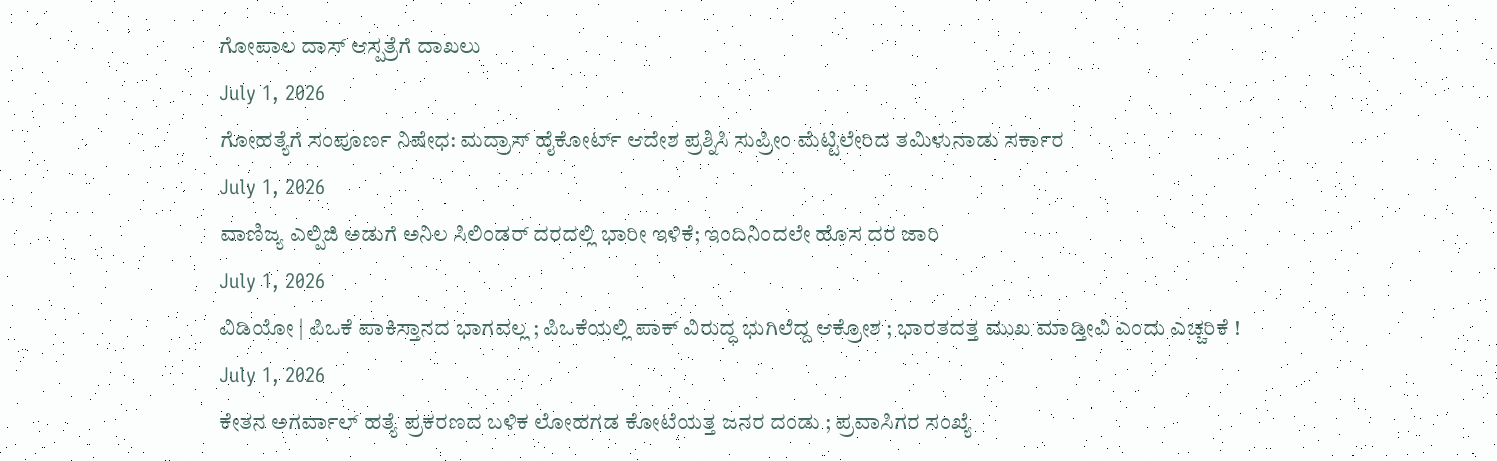ಗೋಪಾಲ ದಾಸ್ ಆಸ್ಪತ್ರೆಗೆ ದಾಖಲು
July 1, 2026
ಗೋಹತ್ಯೆಗೆ ಸಂಪೂರ್ಣ ನಿಷೇಧ: ಮದ್ರಾಸ್ ಹೈಕೋರ್ಟ್ ಆದೇಶ ಪ್ರಶ್ನಿಸಿ ಸುಪ್ರೀಂ ಮೆಟ್ಟಿಲೇರಿದ ತಮಿಳುನಾಡು ಸರ್ಕಾರ
July 1, 2026
ವಾಣಿಜ್ಯ ಎಲ್ಪಿಜಿ ಅಡುಗೆ ಅನಿಲ ಸಿಲಿಂಡರ್ ದರದಲ್ಲಿ ಭಾರೀ ಇಳಿಕೆ; ಇಂದಿನಿಂದಲೇ ಹೊಸ ದರ ಜಾರಿ
July 1, 2026
ವಿಡಿಯೋ | ಪಿಒಕೆ ಪಾಕಿಸ್ತಾನದ ಭಾಗವಲ್ಲ ; ಪಿಒಕೆಯಲ್ಲಿ ಪಾಕ್ ವಿರುದ್ಧ ಭುಗಿಲೆದ್ದ ಆಕ್ರೋಶ ; ಭಾರತದತ್ತ ಮುಖ ಮಾಡ್ತೀವಿ ಎಂದು ಎಚ್ಚರಿಕೆ !
July 1, 2026
ಕೇತನ ಅಗರ್ವಾಲ್ ಹತ್ಯೆ ಪ್ರಕರಣದ ಬಳಿಕ ಲೋಹಗಡ ಕೋಟೆಯತ್ತ ಜನರ ದಂಡು ; ಪ್ರವಾಸಿಗರ ಸಂಖ್ಯೆ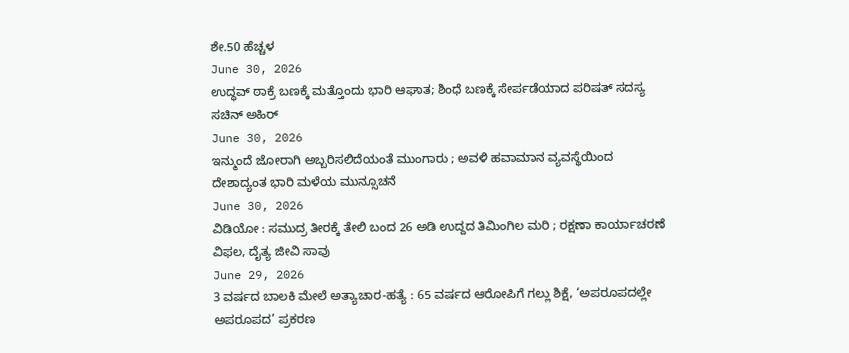ಶೇ.50 ಹೆಚ್ಚಳ
June 30, 2026
ಉದ್ಧವ್ ಠಾಕ್ರೆ ಬಣಕ್ಕೆ ಮತ್ತೊಂದು ಭಾರಿ ಆಘಾತ; ಶಿಂಧೆ ಬಣಕ್ಕೆ ಸೇರ್ಪಡೆಯಾದ ಪರಿಷತ್ ಸದಸ್ಯ ಸಚಿನ್ ಅಹಿರ್
June 30, 2026
ಇನ್ಮುಂದೆ ಜೋರಾಗಿ ಅಬ್ಬರಿಸಲಿದೆಯಂತೆ ಮುಂಗಾರು ; ಅವಳಿ ಹವಾಮಾನ ವ್ಯವಸ್ಥೆಯಿಂದ ದೇಶಾದ್ಯಂತ ಭಾರಿ ಮಳೆಯ ಮುನ್ಸೂಚನೆ
June 30, 2026
ವಿಡಿಯೋ : ಸಮುದ್ರ ತೀರಕ್ಕೆ ತೇಲಿ ಬಂದ 26 ಅಡಿ ಉದ್ದದ ತಿಮಿಂಗಿಲ ಮರಿ ; ರಕ್ಷಣಾ ಕಾರ್ಯಾಚರಣೆ ವಿಫಲ, ದೈತ್ಯ ಜೀವಿ ಸಾವು
June 29, 2026
3 ವರ್ಷದ ಬಾಲಕಿ ಮೇಲೆ ಅತ್ಯಾಚಾರ-ಹತ್ಯೆ : 65 ವರ್ಷದ ಆರೋಪಿಗೆ ಗಲ್ಲು ಶಿಕ್ಷೆ, ‘ಅಪರೂಪದಲ್ಲೇ ಅಪರೂಪದ’ ಪ್ರಕರಣ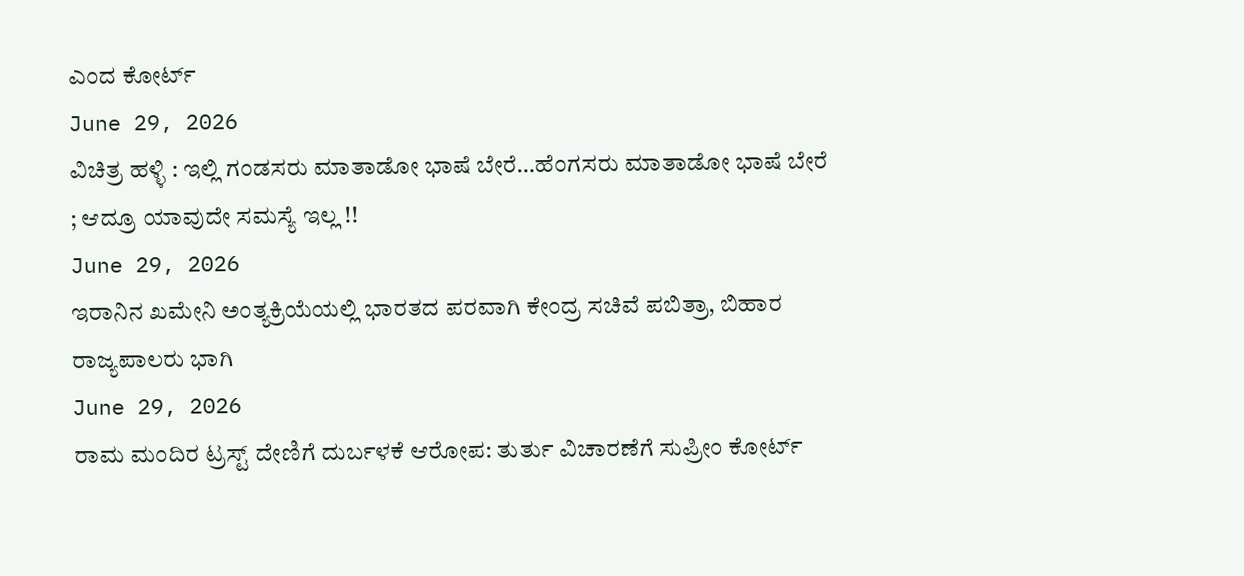ಎಂದ ಕೋರ್ಟ್
June 29, 2026
ವಿಚಿತ್ರ ಹಳ್ಳಿ : ಇಲ್ಲಿ ಗಂಡಸರು ಮಾತಾಡೋ ಭಾಷೆ ಬೇರೆ…ಹೆಂಗಸರು ಮಾತಾಡೋ ಭಾಷೆ ಬೇರೆ ; ಆದ್ರೂ ಯಾವುದೇ ಸಮಸ್ಯೆ ಇಲ್ಲ !!
June 29, 2026
ಇರಾನಿನ ಖಮೇನಿ ಅಂತ್ಯಕ್ರಿಯೆಯಲ್ಲಿ ಭಾರತದ ಪರವಾಗಿ ಕೇಂದ್ರ ಸಚಿವೆ ಪಬಿತ್ರಾ, ಬಿಹಾರ ರಾಜ್ಯಪಾಲರು ಭಾಗಿ
June 29, 2026
ರಾಮ ಮಂದಿರ ಟ್ರಸ್ಟ್ ದೇಣಿಗೆ ದುರ್ಬಳಕೆ ಆರೋಪ: ತುರ್ತು ವಿಚಾರಣೆಗೆ ಸುಪ್ರೀಂ ಕೋರ್ಟ್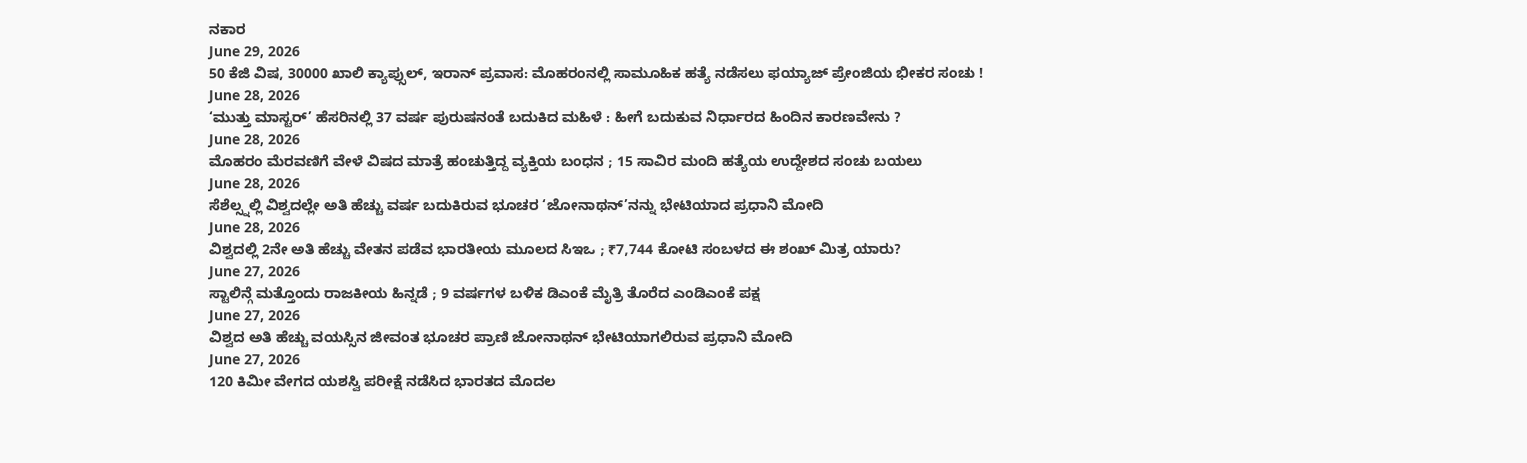ನಕಾರ
June 29, 2026
50 ಕೆಜಿ ವಿಷ, 30000 ಖಾಲಿ ಕ್ಯಾಪ್ಸುಲ್, ಇರಾನ್ ಪ್ರವಾಸ: ಮೊಹರಂನಲ್ಲಿ ಸಾಮೂಹಿಕ ಹತ್ಯೆ ನಡೆಸಲು ಫಯ್ಯಾಜ್ ಪ್ರೇಂಜಿಯ ಭೀಕರ ಸಂಚು !
June 28, 2026
‘ಮುತ್ತು ಮಾಸ್ಟರ್’ ಹೆಸರಿನಲ್ಲಿ 37 ವರ್ಷ ಪುರುಷನಂತೆ ಬದುಕಿದ ಮಹಿಳೆ : ಹೀಗೆ ಬದುಕುವ ನಿರ್ಧಾರದ ಹಿಂದಿನ ಕಾರಣವೇನು ?
June 28, 2026
ಮೊಹರಂ ಮೆರವಣಿಗೆ ವೇಳೆ ವಿಷದ ಮಾತ್ರೆ ಹಂಚುತ್ತಿದ್ದ ವ್ಯಕ್ತಿಯ ಬಂಧನ ; 15 ಸಾವಿರ ಮಂದಿ ಹತ್ಯೆಯ ಉದ್ದೇಶದ ಸಂಚು ಬಯಲು
June 28, 2026
ಸೆಶೆಲ್ಸ್ನಲ್ಲಿ ವಿಶ್ವದಲ್ಲೇ ಅತಿ ಹೆಚ್ಚು ವರ್ಷ ಬದುಕಿರುವ ಭೂಚರ ‘ಜೋನಾಥನ್’ನನ್ನು ಭೇಟಿಯಾದ ಪ್ರಧಾನಿ ಮೋದಿ
June 28, 2026
ವಿಶ್ವದಲ್ಲಿ 2ನೇ ಅತಿ ಹೆಚ್ಚು ವೇತನ ಪಡೆವ ಭಾರತೀಯ ಮೂಲದ ಸಿಇಒ ; ₹7,744 ಕೋಟಿ ಸಂಬಳದ ಈ ಶಂಖ್ ಮಿತ್ರ ಯಾರು?
June 27, 2026
ಸ್ಟಾಲಿನ್ಗೆ ಮತ್ತೊಂದು ರಾಜಕೀಯ ಹಿನ್ನಡೆ ; 9 ವರ್ಷಗಳ ಬಳಿಕ ಡಿಎಂಕೆ ಮೈತ್ರಿ ತೊರೆದ ಎಂಡಿಎಂಕೆ ಪಕ್ಷ
June 27, 2026
ವಿಶ್ವದ ಅತಿ ಹೆಚ್ಚು ವಯಸ್ಸಿನ ಜೀವಂತ ಭೂಚರ ಪ್ರಾಣಿ ಜೋನಾಥನ್ ಭೇಟಿಯಾಗಲಿರುವ ಪ್ರಧಾನಿ ಮೋದಿ
June 27, 2026
120 ಕಿಮೀ ವೇಗದ ಯಶಸ್ವಿ ಪರೀಕ್ಷೆ ನಡೆಸಿದ ಭಾರತದ ಮೊದಲ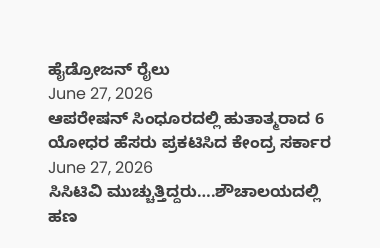ಹೈಡ್ರೋಜನ್ ರೈಲು
June 27, 2026
ಆಪರೇಷನ್ ಸಿಂಧೂರದಲ್ಲಿ ಹುತಾತ್ಮರಾದ 6 ಯೋಧರ ಹೆಸರು ಪ್ರಕಟಿಸಿದ ಕೇಂದ್ರ ಸರ್ಕಾರ
June 27, 2026
ಸಿಸಿಟಿವಿ ಮುಚ್ಚುತ್ತಿದ್ದರು….ಶೌಚಾಲಯದಲ್ಲಿ ಹಣ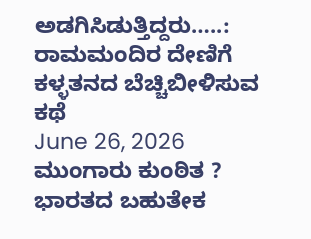ಅಡಗಿಸಿಡುತ್ತಿದ್ದರು…..: ರಾಮಮಂದಿರ ದೇಣಿಗೆ ಕಳ್ಳತನದ ಬೆಚ್ಚಿಬೀಳಿಸುವ ಕಥೆ
June 26, 2026
ಮುಂಗಾರು ಕುಂಠಿತ ? ಭಾರತದ ಬಹುತೇಕ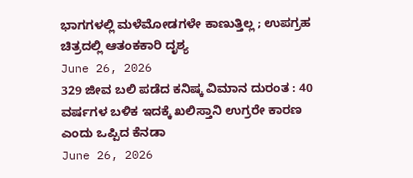ಭಾಗಗಳಲ್ಲಿ ಮಳೆಮೋಡಗಳೇ ಕಾಣುತ್ತಿಲ್ಲ ; ಉಪಗ್ರಹ ಚಿತ್ರದಲ್ಲಿ ಆತಂಕಕಾರಿ ದೃಶ್ಯ
June 26, 2026
329 ಜೀವ ಬಲಿ ಪಡೆದ ಕನಿಷ್ಕ ವಿಮಾನ ದುರಂತ : 40 ವರ್ಷಗಳ ಬಳಿಕ ಇದಕ್ಕೆ ಖಲಿಸ್ತಾನಿ ಉಗ್ರರೇ ಕಾರಣ ಎಂದು ಒಪ್ಪಿದ ಕೆನಡಾ
June 26, 2026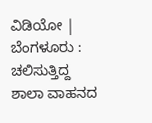ವಿಡಿಯೋ | ಬೆಂಗಳೂರು : ಚಲಿಸುತ್ತಿದ್ದ ಶಾಲಾ ವಾಹನದ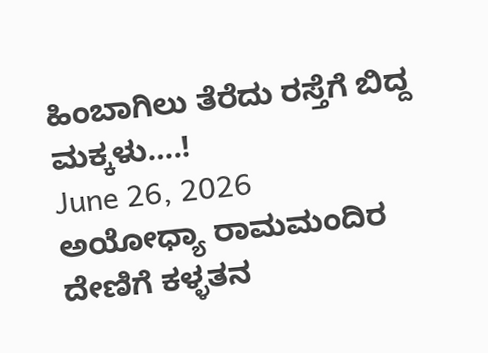ಹಿಂಬಾಗಿಲು ತೆರೆದು ರಸ್ತೆಗೆ ಬಿದ್ದ ಮಕ್ಕಳು….!
June 26, 2026
ಅಯೋಧ್ಯಾ ರಾಮಮಂದಿರ ದೇಣಿಗೆ ಕಳ್ಳತನ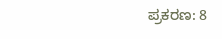ಪ್ರಕರಣ: 8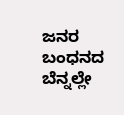ಜನರ ಬಂಧನದ ಬೆನ್ನಲ್ಲೇ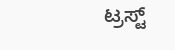ಟ್ರಸ್ಟ್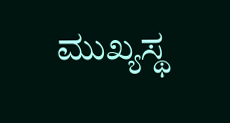ಮುಖ್ಯಸ್ಥ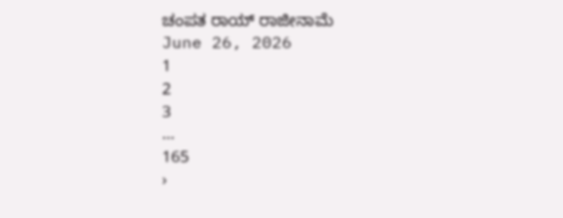ಚಂಪತ ರಾಯ್ ರಾಜೀನಾಮೆ
June 26, 2026
1
2
3
…
165
›